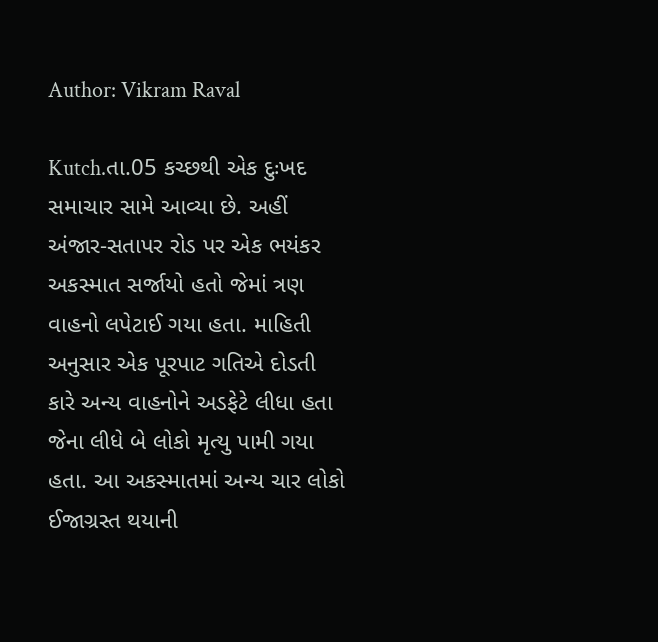Author: Vikram Raval

Kutch.તા.05 કચ્છથી એક દુઃખદ સમાચાર સામે આવ્યા છે. અહીં અંજાર-સતાપર રોડ પર એક ભયંકર અકસ્માત સર્જાયો હતો જેમાં ત્રણ વાહનો લપેટાઈ ગયા હતા. માહિતી અનુસાર એક પૂરપાટ ગતિએ દોડતી કારે અન્ય વાહનોને અડફેટે લીધા હતા જેના લીધે બે લોકો મૃત્યુ પામી ગયા હતા. આ અકસ્માતમાં અન્ય ચાર લોકો ઈજાગ્રસ્ત થયાની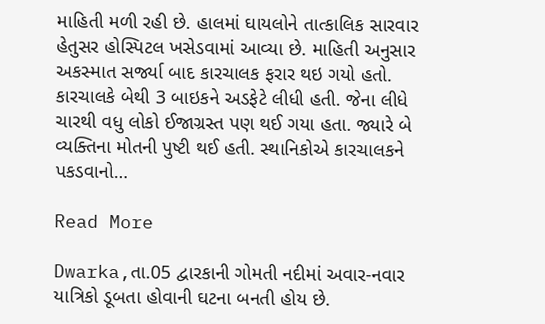માહિતી મળી રહી છે. હાલમાં ઘાયલોને તાત્કાલિક સારવાર હેતુસર હોસ્પિટલ ખસેડવામાં આવ્યા છે. માહિતી અનુસાર અકસ્માત સર્જ્યા બાદ કારચાલક ફરાર થઇ ગયો હતો. કારચાલકે બેથી 3 બાઇકને અડફેટે લીધી હતી. જેના લીધે ચારથી વધુ લોકો ઈજાગ્રસ્ત પણ થઈ ગયા હતા. જ્યારે બે વ્યક્તિના મોતની પુષ્ટી થઈ હતી. સ્થાનિકોએ કારચાલકને પકડવાનો…

Read More

Dwarka,તા.05 દ્વારકાની ગોમતી નદીમાં અવાર-નવાર યાત્રિકો ડૂબતા હોવાની ઘટના બનતી હોય છે.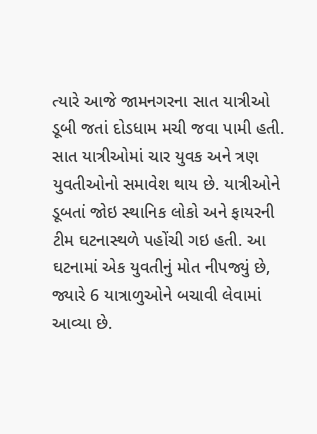ત્યારે આજે જામનગરના સાત યાત્રીઓ ડૂબી જતાં દોડધામ મચી જવા પામી હતી. સાત યાત્રીઓમાં ચાર યુવક અને ત્રણ યુવતીઓનો સમાવેશ થાય છે. યાત્રીઓને ડૂબતાં જોઇ સ્થાનિક લોકો અને ફાયરની ટીમ ઘટનાસ્થળે પહોંચી ગઇ હતી. આ ઘટનામાં એક યુવતીનું મોત નીપજ્યું છે, જ્યારે 6 યાત્રાળુઓને બચાવી લેવામાં આવ્યા છે.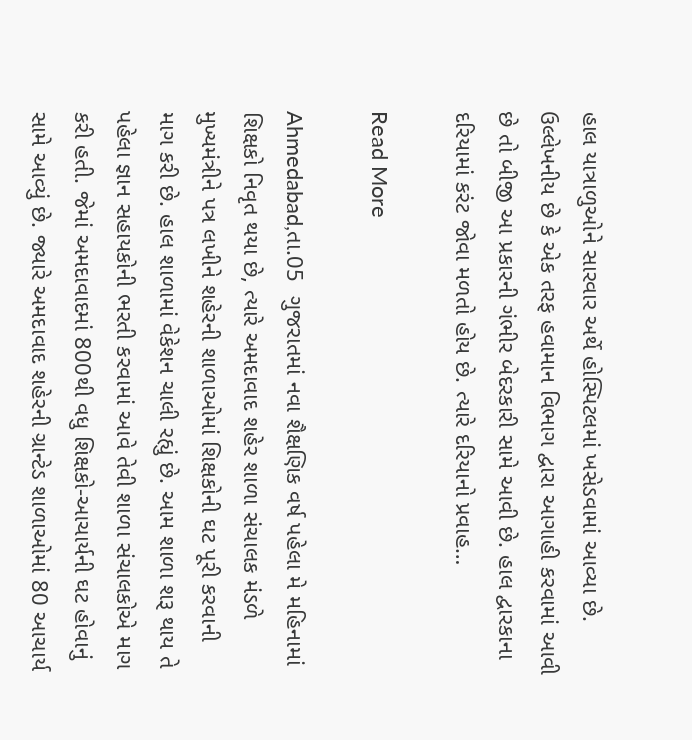હાલ યાત્રાળુઓને સારવાર અર્થે હોસ્પિટલમાં ખસેડવામાં આવ્યા છે. ઉલ્લેખનીય છે કે એક તરફ હવામાન વિભાગ દ્વારા આગાહી કરવામાં આવી છે તો બીજી આ પ્રકારની ગંભીર બેદરકારી સામે આવી છે. હાલ દ્વારકાના દરિયામાં કરંટ જોવા મળતો હોય છે. ત્યારે દરિયાનો પ્રવાહ…

Read More

Ahmedabad,તા.05  ગુજરાતમાં નવા શૈક્ષણિક વર્ષ પહેલા મે મહિનામાં શિક્ષકો નિવૃત થયા છે, ત્યારે અમદાવાદ શહેર શાળા સંચાલક મંડળે મુખ્યમંત્રીને પત્ર લખીને શહેરની શાળાઓમાં શિક્ષકોની ઘટ પૂરી કરવાની માગ કરી છે. હાલ શાળામાં વેકેશન ચાલી રહ્યું છે. આમ શાળા શરૂ થાય તે પહેલા જ્ઞાન સહાયકોની ભરતી કરવામાં આવે તેવી શાળા સંચાલકોએ માગ કરી હતી. જેમાં અમદાવાદમાં 800થી વધુ શિક્ષકો-આચાર્યની ઘટ હોવાનું સામે આવ્યું છે. જ્યારે અમદાવાદ શહેરની ગ્રાન્ટેડ શાળાઓમાં 80 આચાર્ય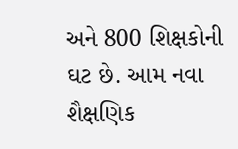અને 800 શિક્ષકોની ઘટ છે. આમ નવા શૈક્ષણિક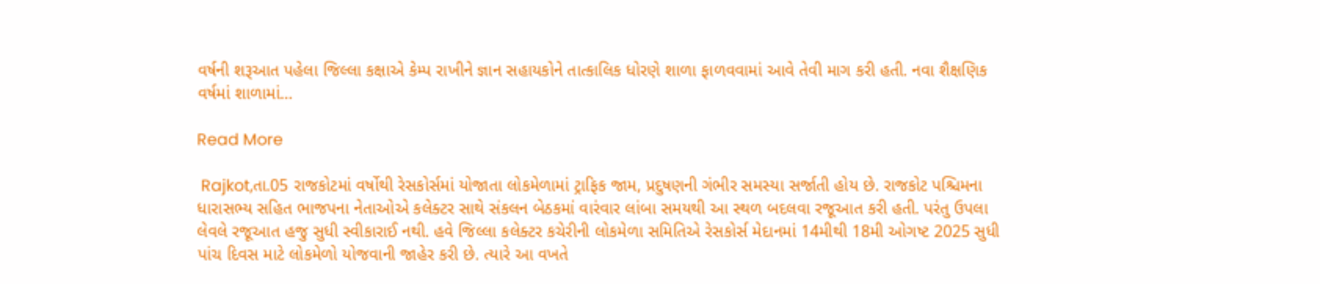વર્ષની શરૂઆત પહેલા જિલ્લા કક્ષાએ કેમ્પ રાખીને જ્ઞાન સહાયકોને તાત્કાલિક ધોરણે શાળા ફાળવવામાં આવે તેવી માગ કરી હતી. નવા શૈક્ષણિક વર્ષમાં શાળામાં…

Read More

 Rajkot,તા.05 રાજકોટમાં વર્ષોથી રેસકોર્સમાં યોજાતા લોકમેળામાં ટ્રાફિક જામ, પ્રદુષણની ગંભીર સમસ્યા સર્જાતી હોય છે. રાજકોટ પશ્ચિમના ધારાસભ્ય સહિત ભાજપના નેતાઓએ કલેક્ટર સાથે સંકલન બેઠકમાં વારંવાર લાંબા સમયથી આ સ્થળ બદલવા રજૂઆત કરી હતી. પરંતુ ઉપલા લેવલે રજૂઆત હજુ સુધી સ્વીકારાઈ નથી. હવે જિલ્લા કલેક્ટર કચેરીની લોકમેળા સમિતિએ રેસકોર્સ મેદાનમાં 14મીથી 18મી ઓગષ્ટ 2025 સુધી પાંચ દિવસ માટે લોકમેળો યોજવાની જાહેર કરી છે. ત્યારે આ વખતે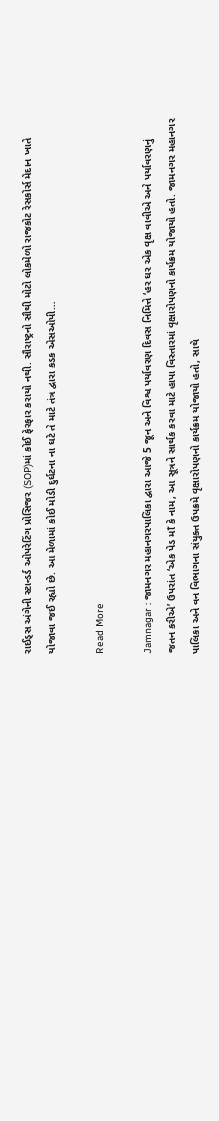રાઈડ્સ અંગેની સ્ટાન્ડર્ડ ઓપરેટિંગ પ્રોસિજર (SOP)માં કોઈ ફેરફાર કરાયો નથી. સૌરાષ્ટ્રનો સૌથી મોટો લોકમેળો રાજકોટ રેસકોર્સ મેદાન ખાતે યોજાવા જઈ રહ્યો છે. આ મેળામાં કોઈ મોડી દુર્ઘટના ના ઘટે તે માટે તંત્ર દ્વારા કડક એસઓપી…

Read More

Jamnagar : જામનગર મહાનગરપાલિકા દ્વારા આજે 5 જૂન અને વિશ્વ પર્યાવરણ દિવસ નિમિત્તે ‘હર ઘર એક વૃક્ષ વાવીએ અને પર્યાવરણનું જતન કરીએ’ ઉપરાંત ‘એક પેડ માઁ કે નામ, આ સૂત્રને સાર્થક કરવા માટે હાપા વિસ્તારમાં વૃક્ષારોપણનો કાર્યક્રમ યોજાયો હતો. જામનગર મહાનગર પાલિકા અને વન વિભાગના સંયુક્ત ઉપક્રમે વૃક્ષારોપણનો કાર્યક્રમ યોજાયો હતો, સાથે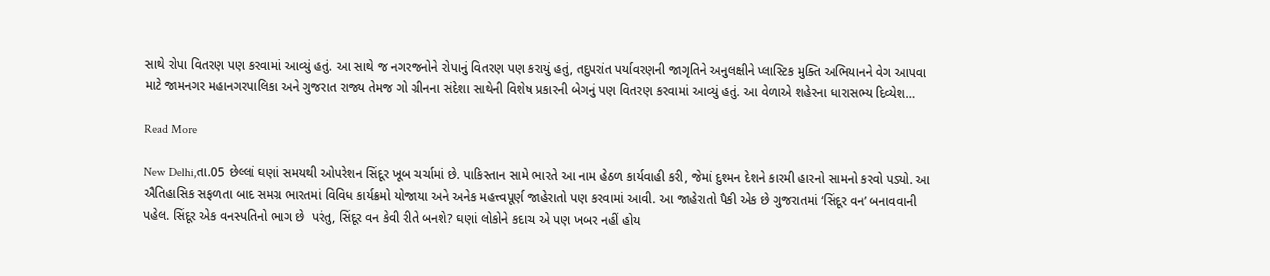સાથે રોપા વિતરણ પણ કરવામાં આવ્યું હતું. આ સાથે જ નગરજનોને રોપાનું વિતરણ પણ કરાયું હતું, તદુપરાંત પર્યાવરણની જાગૃતિને અનુલક્ષીને પ્લાસ્ટિક મુક્તિ અભિયાનને વેગ આપવા માટે જામનગર મહાનગરપાલિકા અને ગુજરાત રાજ્ય તેમજ ગો ગ્રીનના સંદેશા સાથેની વિશેષ પ્રકારની બેગનું પણ વિતરણ કરવામાં આવ્યું હતું. આ વેળાએ શહેરના ધારાસભ્ય દિવ્યેશ…

Read More

New Delhi,તા.05 છેલ્લાં ઘણાં સમયથી ઓપરેશન સિંદૂર ખૂબ ચર્ચામાં છે. પાકિસ્તાન સામે ભારતે આ નામ હેઠળ કાર્યવાહી કરી, જેમાં દુશ્મન દેશને કારમી હારનો સામનો કરવો પડ્યો. આ ઐતિહાસિક સફળતા બાદ સમગ્ર ભારતમાં વિવિધ કાર્યક્રમો યોજાયા અને અનેક મહત્ત્વપૂર્ણ જાહેરાતો પણ કરવામાં આવી. આ જાહેરાતો પૈકી એક છે ગુજરાતમાં ‘સિંદૂર વન’ બનાવવાની પહેલ. સિંદૂર એક વનસ્પતિનો ભાગ છે  પરંતુ, સિંદૂર વન કેવી રીતે બનશે? ઘણાં લોકોને કદાચ એ પણ ખબર નહીં હોય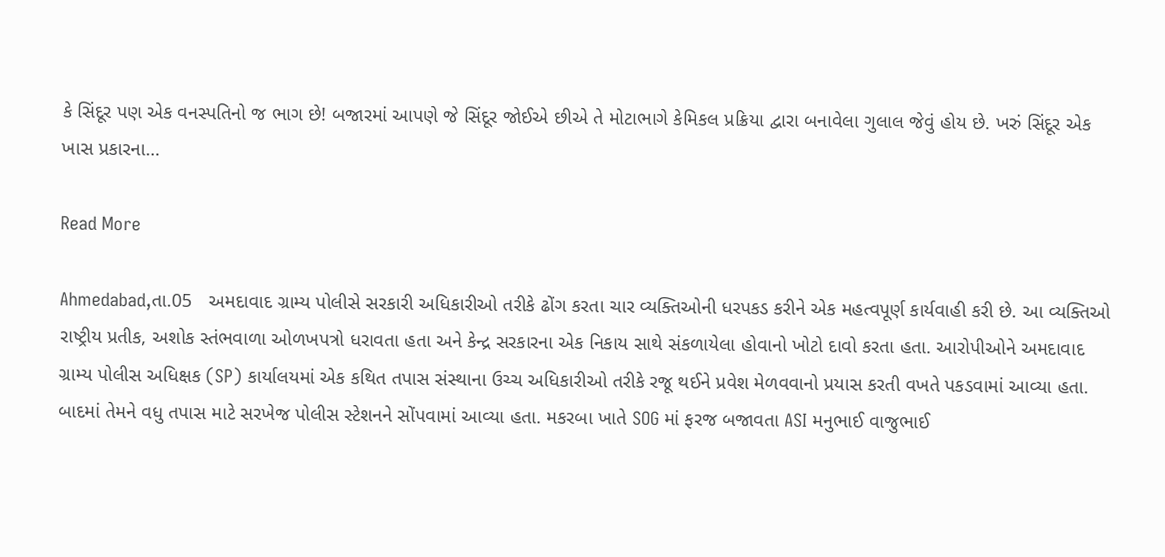કે સિંદૂર પણ એક વનસ્પતિનો જ ભાગ છે! બજારમાં આપણે જે સિંદૂર જોઈએ છીએ તે મોટાભાગે કેમિકલ પ્રક્રિયા દ્વારા બનાવેલા ગુલાલ જેવું હોય છે. ખરું સિંદૂર એક ખાસ પ્રકારના…

Read More

Ahmedabad,તા.05   અમદાવાદ ગ્રામ્ય પોલીસે સરકારી અધિકારીઓ તરીકે ઢોંગ કરતા ચાર વ્યક્તિઓની ધરપકડ કરીને એક મહત્વપૂર્ણ કાર્યવાહી કરી છે. આ વ્યક્તિઓ રાષ્ટ્રીય પ્રતીક, અશોક સ્તંભવાળા ઓળખપત્રો ધરાવતા હતા અને કેન્દ્ર સરકારના એક નિકાય સાથે સંકળાયેલા હોવાનો ખોટો દાવો કરતા હતા. આરોપીઓને અમદાવાદ ગ્રામ્ય પોલીસ અધિક્ષક (SP) કાર્યાલયમાં એક કથિત તપાસ સંસ્થાના ઉચ્ચ અધિકારીઓ તરીકે રજૂ થઈને પ્રવેશ મેળવવાનો પ્રયાસ કરતી વખતે પકડવામાં આવ્યા હતા. બાદમાં તેમને વધુ તપાસ માટે સરખેજ પોલીસ સ્ટેશનને સોંપવામાં આવ્યા હતા. મકરબા ખાતે SOG માં ફરજ બજાવતા ASI મનુભાઈ વાજુભાઈ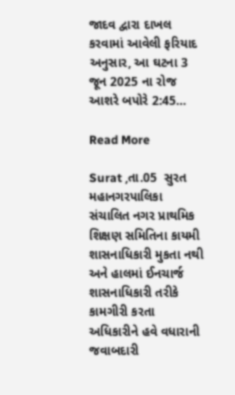જાદવ દ્વારા દાખલ કરવામાં આવેલી ફરિયાદ અનુસાર, આ ઘટના 3 જૂન 2025 ના રોજ આશરે બપોરે 2:45…

Read More

Surat ,તા.05  સુરત મહાનગરપાલિકા સંચાલિત નગર પ્રાથમિક શિક્ષણ સમિતિના કાયમી શાસનાધિકારી મુકતા નથી અને હાલમાં ઈનચાર્જ શાસનાધિકારી તરીકે કામગીરી કરતા અધિકારીને હવે વધારાની જવાબદારી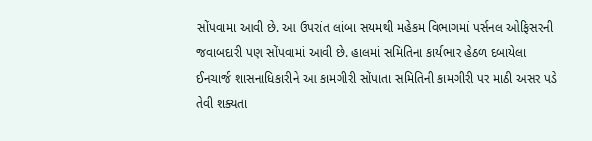સોંપવામા આવી છે. આ ઉપરાંત લાંબા સયમથી મહેકમ વિભાગમાં પર્સનલ ઓફિસરની જવાબદારી પણ સોંપવામાં આવી છે. હાલમાં સમિતિના કાર્યભાર હેઠળ દબાયેલા ઈનચાર્જ શાસનાધિકારીને આ કામગીરી સોંપાતા સમિતિની કામગીરી પર માઠી અસર પડે તેવી શક્યતા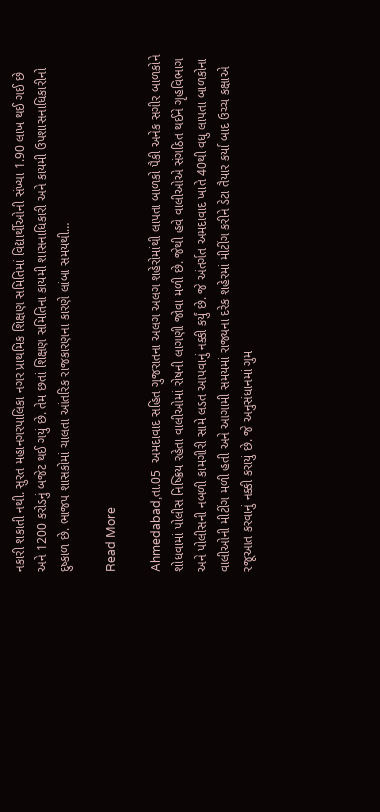નકારી શકાતી નથી. સુરત મહાનગરપાલિકા નગર પ્રાથમિક શિક્ષણ સમિતિમાં વિદ્યાર્થીઓની સંખ્યા 1.90 લાખ થઈ ગઈ છે અને 1200 કરોડનું બજેટ થઈ ગયું છે. તેમ છતાં શિક્ષણ સમિતિના કાયમી શાસનાધિકારી અને કાયમી ઉપશાસનાધિકારીનો દુષ્કાળ છે. ભાજપ શાસકોમાં ચાલતા આંતરિક રાજકારણના કારણે લાંબા સમયથી…

Read More

Ahmedabad,તા.05  અમદાવાદ સહિત ગુજરાતના અલગ અલગ શહેરોમાંથી લાપતા બાળકો પૈકી અનેક સગીર બાળકોને શોધવામાં પોલીસ નિષ્ક્રિય રહેતા વાલીઓમાં રોષની લાગણી જોવા મળી છે. જેથી હવે વાલીઓએ સંગઠિત થઈને ગૃહવિભાગ અને પોલીસની નબળી કામગીરી સામે લડત આપવાનું નક્કી કર્યું છે. જે અંતર્ગત અમદાવાદ ખાતે 40થી વધુ લાપતા બાળકોના વાલીઓની મીટીંગ મળી હતી અને આગામી સમયમાં રાજ્યના દરેક શહેરમાં મીટીંગ કરીને ડેટા તૈયાર કર્યા બાદ ઉચ્ચ કક્ષાએ રજૂઆત કરવાનું નક્કી કરાયું છે. જે અનુસંધાનમાં ગુમ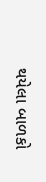થયેલા બાળકો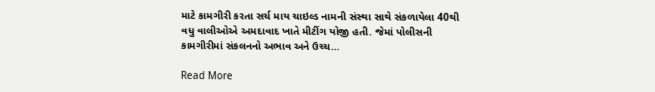માટે કામગીરી કરતા સર્ચ માય ચાઇલ્ડ નામની સંસ્થા સાથે સંકળાયેલા 40થી વધુ વાલીઓએ અમદાવાદ ખાતે મીટીંગ યોજી હતી. જેમાં પોલીસની કામગીરીમાં સંકલનનો અભાવ અને ઉચ્ચ…

Read More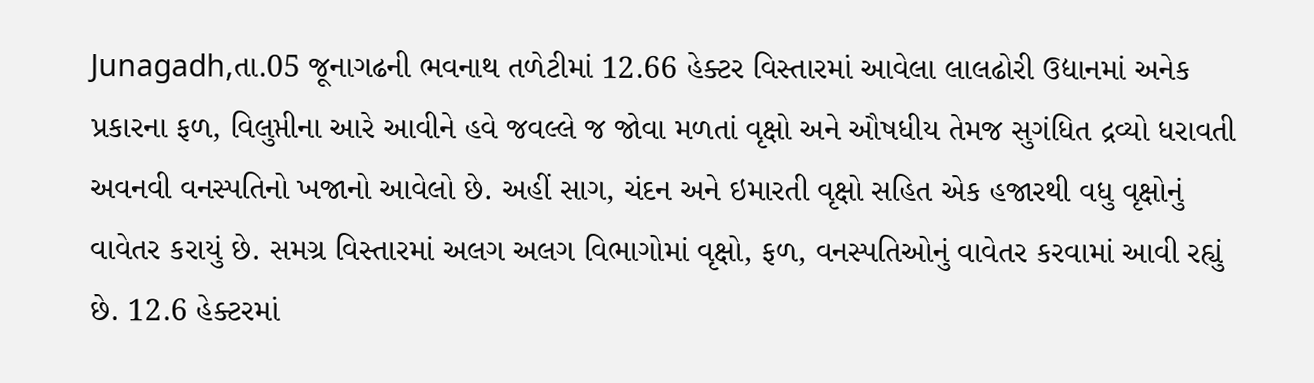Junagadh,તા.05 જૂનાગઢની ભવનાથ તળેટીમાં 12.66 હેક્ટર વિસ્તારમાં આવેલા લાલઢોરી ઉદ્યાનમાં અનેક પ્રકારના ફળ, વિલુપ્તીના આરે આવીને હવે જવલ્લે જ જોવા મળતાં વૃક્ષો અને ઔષધીય તેમજ સુગંધિત દ્રવ્યો ધરાવતી અવનવી વનસ્પતિનો ખજાનો આવેલો છે. અહીં સાગ, ચંદન અને ઇમારતી વૃક્ષો સહિત એક હજારથી વધુ વૃક્ષોનું વાવેતર કરાયું છે. સમગ્ર વિસ્તારમાં અલગ અલગ વિભાગોમાં વૃક્ષો, ફળ, વનસ્પતિઓનું વાવેતર કરવામાં આવી રહ્યું છે. 12.6 હેક્ટરમાં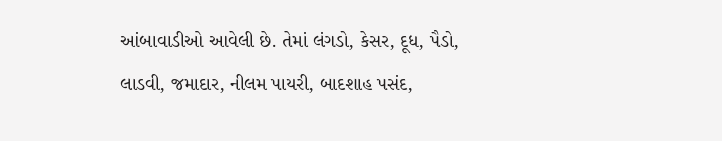આંબાવાડીઓ આવેલી છે. તેમાં લંગડો, કેસર, દૂધ, પૈડો, લાડવી, જમાદાર, નીલમ પાયરી, બાદશાહ પસંદ,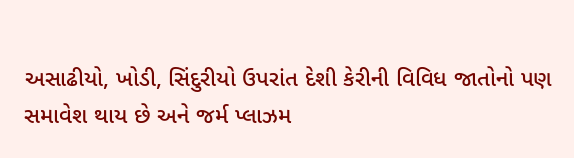અસાઢીયો, ખોડી, સિંદુરીયો ઉપરાંત દેશી કેરીની વિવિધ જાતોનો પણ સમાવેશ થાય છે અને જર્મ પ્લાઝમ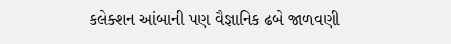કલેક્શન આંબાની પણ વૈજ્ઞાનિક ઢબે જાળવણી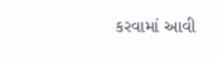કરવામાં આવી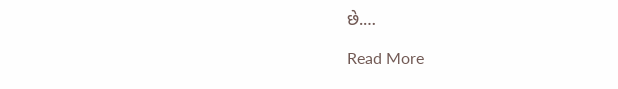છે.…

Read More